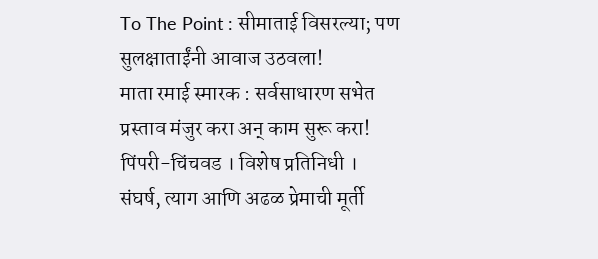To The Point : सीमाताई विसरल्या; पण सुलक्षाताईंनी आवाज उठवला!
माता रमाई स्मारक : सर्वसाधारण सभेत प्रस्ताव मंजुर करा अन् काम सुरू करा!
पिंपरी-चिंचवड । विशेष प्रतिनिधी ।
संघर्ष, त्याग आणि अढळ प्रेमाची मूर्ती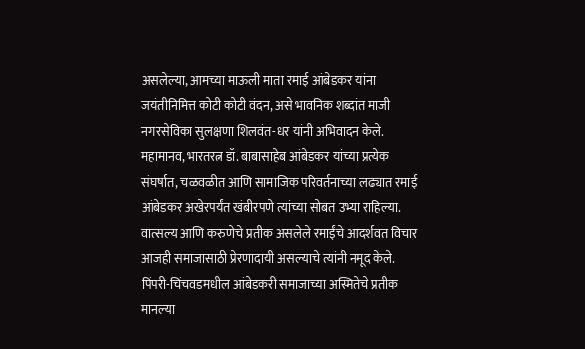असलेल्या, आमच्या माऊली माता रमाई आंबेडकर यांना जयंतीनिमित्त कोटी कोटी वंदन, असे भावनिक शब्दांत माजी नगरसेविका सुलक्षणा शिलवंत-धर यांनी अभिवादन केले. महामानव, भारतरत्न डॉ. बाबासाहेब आंबेडकर यांच्या प्रत्येक संघर्षात, चळवळीत आणि सामाजिक परिवर्तनाच्या लढ्यात रमाई आंबेडकर अखेरपर्यंत खंबीरपणे त्यांच्या सोबत उभ्या राहिल्या. वात्सल्य आणि करुणेचे प्रतीक असलेले रमाईंचे आदर्शवत विचार आजही समाजासाठी प्रेरणादायी असल्याचे त्यांनी नमूद केले.
पिंपरी-चिंचवडमधील आंबेडकरी समाजाच्या अस्मितेचे प्रतीक मानल्या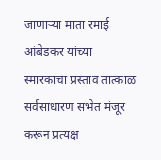जाणाऱ्या माता रमाई आंबेडकर यांच्या स्मारकाचा प्रस्ताव तात्काळ सर्वसाधारण सभेत मंजूर करून प्रत्यक्ष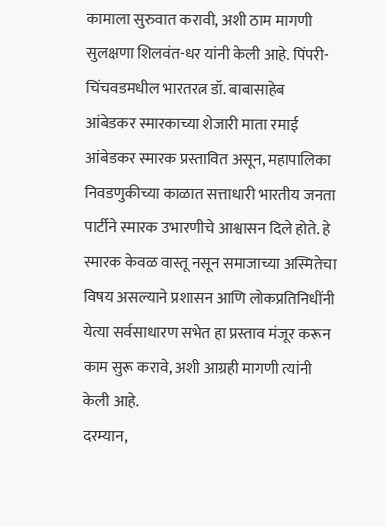कामाला सुरुवात करावी, अशी ठाम मागणी सुलक्षणा शिलवंत-धर यांनी केली आहे. पिंपरी-चिंचवडमधील भारतरत्न डॉ. बाबासाहेब आंबेडकर स्मारकाच्या शेजारी माता रमाई आंबेडकर स्मारक प्रस्तावित असून, महापालिका निवडणुकीच्या काळात सत्ताधारी भारतीय जनता पार्टीने स्मारक उभारणीचे आश्वासन दिले होते. हे स्मारक केवळ वास्तू नसून समाजाच्या अस्मितेचा विषय असल्याने प्रशासन आणि लोकप्रतिनिधींनी येत्या सर्वसाधारण सभेत हा प्रस्ताव मंजूर करून काम सुरू करावे, अशी आग्रही मागणी त्यांनी केली आहे.
दरम्यान,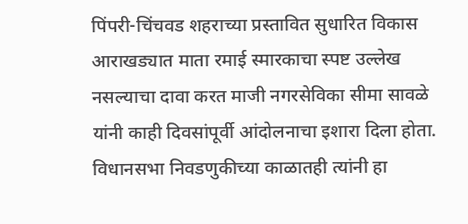पिंपरी-चिंचवड शहराच्या प्रस्तावित सुधारित विकास आराखड्यात माता रमाई स्मारकाचा स्पष्ट उल्लेख नसल्याचा दावा करत माजी नगरसेविका सीमा सावळे यांनी काही दिवसांपूर्वी आंदोलनाचा इशारा दिला होता. विधानसभा निवडणुकीच्या काळातही त्यांनी हा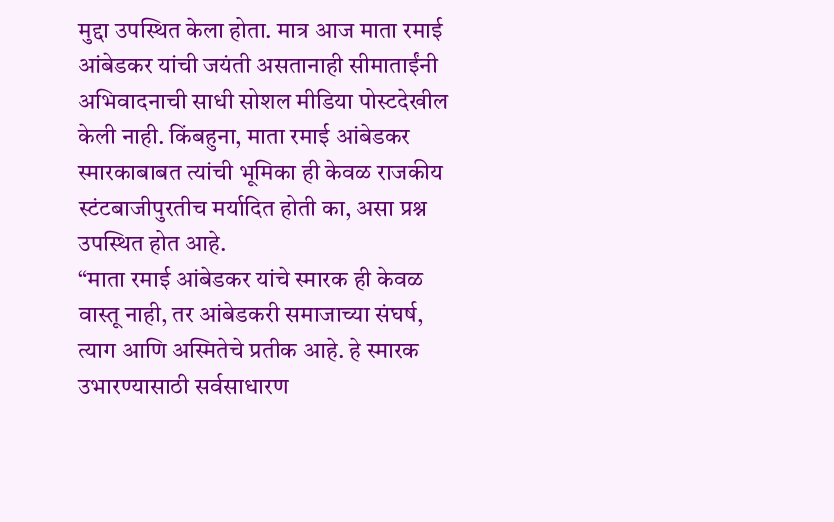मुद्दा उपस्थित केला होता. मात्र आज माता रमाई आंबेडकर यांची जयंती असतानाही सीमाताईंनी अभिवादनाची साधी सोशल मीडिया पोस्टदेखील केली नाही. किंबहुना, माता रमाई आंबेडकर स्मारकाबाबत त्यांची भूमिका ही केवळ राजकीय स्टंटबाजीपुरतीच मर्यादित होती का, असा प्रश्न उपस्थित होत आहे.
“माता रमाई आंबेडकर यांचे स्मारक ही केवळ वास्तू नाही, तर आंबेडकरी समाजाच्या संघर्ष, त्याग आणि अस्मितेचे प्रतीक आहे. हे स्मारक उभारण्यासाठी सर्वसाधारण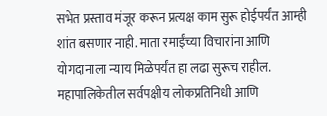सभेत प्रस्ताव मंजूर करून प्रत्यक्ष काम सुरू होईपर्यंत आम्ही शांत बसणार नाही. माता रमाईंच्या विचारांना आणि योगदानाला न्याय मिळेपर्यंत हा लढा सुरूच राहील. महापालिकेतील सर्वपक्षीय लोकप्रतिनिधी आणि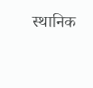स्थानिक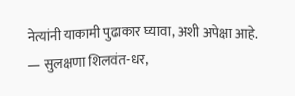नेत्यांनी याकामी पुढाकार घ्यावा, अशी अपेक्षा आहे.
— सुलक्षणा शिलवंत-धर,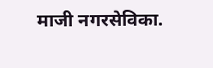माजी नगरसेविका.